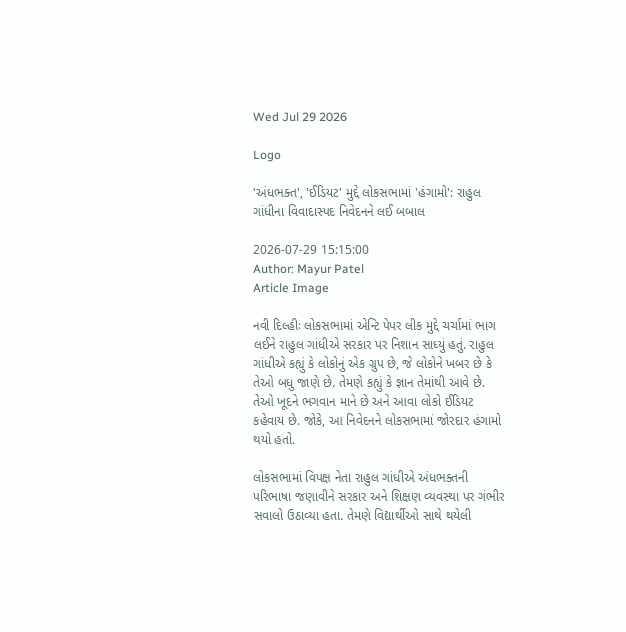Wed Jul 29 2026

Logo

'અંધભક્ત', 'ઈડિયટ' મુદ્દે લોકસભામાં 'હંગામો': રાહુલ ગાંધીના વિવાદાસ્પદ નિવેદનને લઈ બબાલ

2026-07-29 15:15:00
Author: Mayur Patel
Article Image

નવી દિલ્હીઃ લોકસભામાં એન્ટિ પેપર લીક મુદ્દે ચર્ચામાં ભાગ લઈને રાહુલ ગાંધીએ સરકાર પર નિશાન સાધ્યું હતું. રાહુલ ગાંધીએ કહ્યું કે લોકોનું એક ગ્રુપ છે, જે લોકોને ખબર છે કે તેઓ બધુ જાણે છે. તેમણે કહ્યું કે જ્ઞાન તેમાંથી આવે છે. તેઓ ખૂદને ભગવાન માને છે અને આવા લોકો ઈડિયટ કહેવાય છે. જોકે, આ નિવેદનને લોકસભામાં જોરદાર હંગામો થયો હતો.

લોકસભામાં વિપક્ષ નેતા રાહુલ ગાંધીએ અંધભક્તની પરિભાષા જણાવીને સરકાર અને શિક્ષણ વ્યવસ્થા પર ગંભીર સવાલો ઉઠાવ્યા હતા. તેમણે વિદ્યાર્થીઓ સાથે થયેલી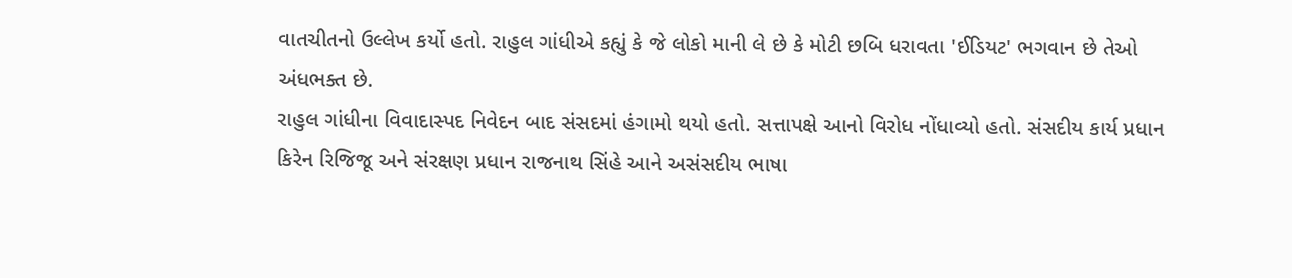વાતચીતનો ઉલ્લેખ કર્યો હતો. રાહુલ ગાંધીએ કહ્યું કે જે લોકો માની લે છે કે મોટી છબિ ધરાવતા 'ઈડિયટ' ભગવાન છે તેઓ અંધભક્ત છે.
રાહુલ ગાંધીના વિવાદાસ્પદ નિવેદન બાદ સંસદમાં હંગામો થયો હતો. સત્તાપક્ષે આનો વિરોધ નોંધાવ્યો હતો. સંસદીય કાર્ય પ્રધાન કિરેન રિજિજૂ અને સંરક્ષણ પ્રધાન રાજનાથ સિંહે આને અસંસદીય ભાષા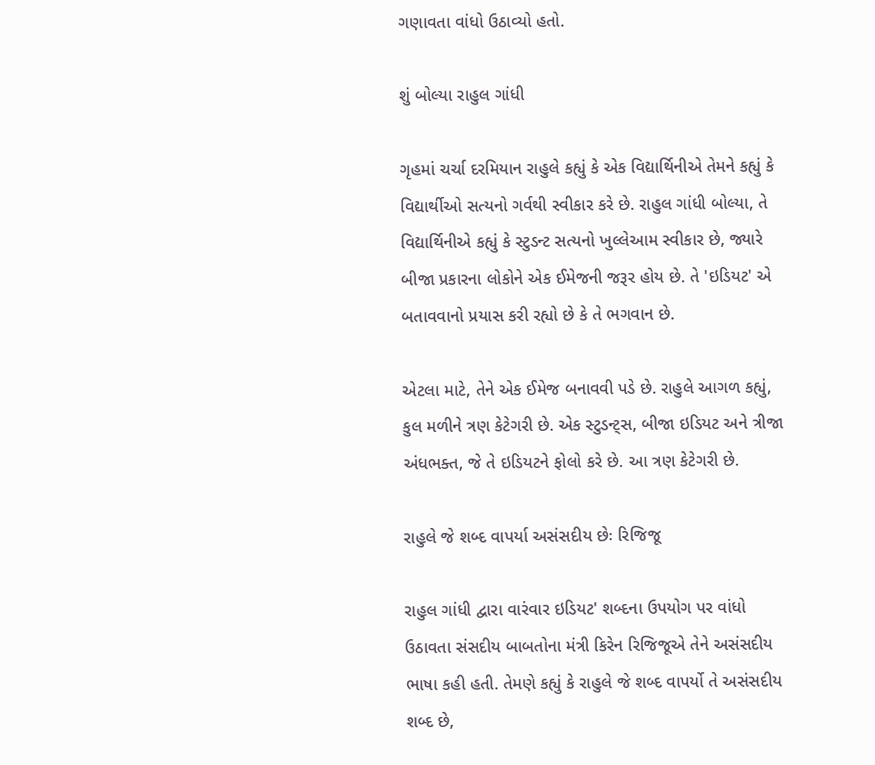ગણાવતા વાંધો ઉઠાવ્યો હતો.

શું બોલ્યા રાહુલ ગાંધી

ગૃહમાં ચર્ચા દરમિયાન રાહુલે કહ્યું કે એક વિદ્યાર્થિનીએ તેમને કહ્યું કે વિદ્યાર્થીઓ સત્યનો ગર્વથી સ્વીકાર કરે છે. રાહુલ ગાંધી બોલ્યા, તે વિદ્યાર્થિનીએ કહ્યું કે સ્ટુડન્ટ સત્યનો ખુલ્લેઆમ સ્વીકાર છે, જ્યારે બીજા પ્રકારના લોકોને એક ઈમેજની જરૂર હોય છે. તે 'ઇડિયટ' એ બતાવવાનો પ્રયાસ કરી રહ્યો છે કે તે ભગવાન છે.

એટલા માટે, તેને એક ઈમેજ બનાવવી પડે છે. રાહુલે આગળ કહ્યું, કુલ મળીને ત્રણ કેટેગરી છે. એક સ્ટુડન્ટ્સ, બીજા ઇડિયટ અને ત્રીજા અંધભક્ત, જે તે ઇડિયટને ફોલો કરે છે. આ ત્રણ કેટેગરી છે.

રાહુલે જે શબ્દ વાપર્યા અસંસદીય છેઃ રિજિજૂ

રાહુલ ગાંધી દ્વારા વારંવાર ઇડિયટ' શબ્દના ઉપયોગ પર વાંધો ઉઠાવતા સંસદીય બાબતોના મંત્રી કિરેન રિજિજૂએ તેને અસંસદીય ભાષા કહી હતી. તેમણે કહ્યું કે રાહુલે જે શબ્દ વાપર્યો તે અસંસદીય શબ્દ છે,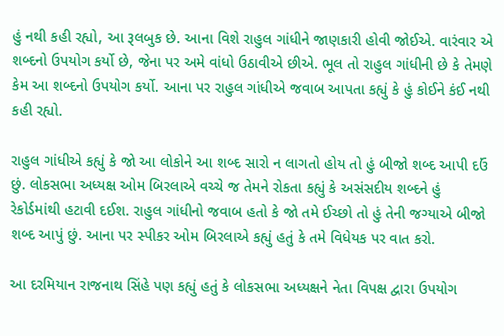હું નથી કહી રહ્યો, આ રૂલબુક છે. આના વિશે રાહુલ ગાંધીને જાણકારી હોવી જોઈએ. વારંવાર એ શબ્દનો ઉપયોગ કર્યો છે, જેના પર અમે વાંધો ઉઠાવીએ છીએ. ભૂલ તો રાહુલ ગાંધીની છે કે તેમણે કેમ આ શબ્દનો ઉપયોગ કર્યો. આના પર રાહુલ ગાંધીએ જવાબ આપતા કહ્યું કે હું કોઈને કંઈ નથી કહી રહ્યો.

રાહુલ ગાંધીએ કહ્યું કે જો આ લોકોને આ શબ્દ સારો ન લાગતો હોય તો હું બીજો શબ્દ આપી દઉં છું. લોકસભા અધ્યક્ષ ઓમ બિરલાએ વચ્ચે જ તેમને રોકતા કહ્યું કે અસંસદીય શબ્દને હું રેકોર્ડમાંથી હટાવી દઈશ. રાહુલ ગાંધીનો જવાબ હતો કે જો તમે ઈચ્છો તો હું તેની જગ્યાએ બીજો શબ્દ આપું છું. આના પર સ્પીકર ઓમ બિરલાએ કહ્યું હતું કે તમે વિધેયક પર વાત કરો.

આ દરમિયાન રાજનાથ સિંહે પણ કહ્યું હતું કે લોકસભા અધ્યક્ષને નેતા વિપક્ષ દ્વારા ઉપયોગ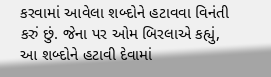કરવામાં આવેલા શબ્દોને હટાવવા વિનંતી કરું છું. જેના પર ઓમ બિરલાએ કહ્યું, આ શબ્દોને હટાવી દેવામાં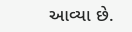આવ્યા છે.